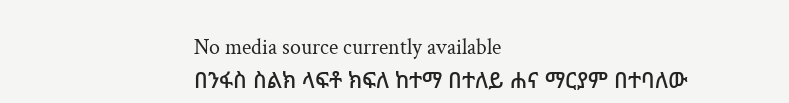No media source currently available
በንፋስ ስልክ ላፍቶ ክፍለ ከተማ በተለይ ሐና ማርያም በተባለው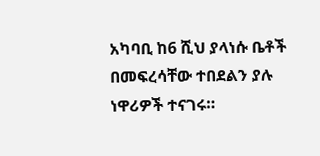አካባቢ ከ6 ሺህ ያላነሱ ቤቶች በመፍረሳቸው ተበደልን ያሉ ነዋሪዎች ተናገሩ።